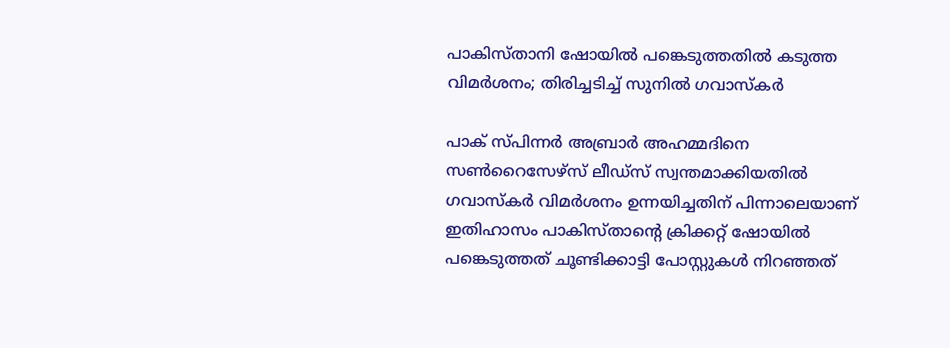പാകിസ്താനി ഷോയില്‍ പങ്കെടുത്തതില്‍ കടുത്ത വിമര്‍ശനം; തിരിച്ചടിച്ച് സുനില്‍ ഗവാസ്‌കര്‍

പാക് സ്പിന്നര്‍ അബ്രാര്‍ അഹമ്മദിനെ സണ്‍റൈസേഴ്സ് ലീഡ്സ് സ്വന്തമാക്കിയതിൽ‌ ഗവാസ്കർ വിമർശനം ഉന്നയിച്ചതിന് പിന്നാലെയാണ് ഇതിഹാസം പാകിസ്താന്റെ ക്രിക്കറ്റ് ഷോയിൽ പങ്കെടുത്തത് ചൂണ്ടിക്കാട്ടി പോസ്റ്റുകള്‍ നിറഞ്ഞത്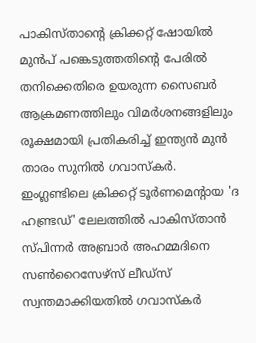പാകിസ്താന്‍റെ ക്രിക്കറ്റ് ഷോയിൽ മുന്‍പ് പങ്കെടുത്തതിന്‍റെ പേരില്‍ തനിക്കെതിരെ ഉയരുന്ന സൈബര്‍ ആക്രമണത്തിലും വിമര്‍ശനങ്ങളിലും രൂക്ഷമായി പ്രതികരിച്ച് ഇന്ത്യന്‍ മുന്‍ താരം സുനില്‍ ഗവാസ്‌കര്‍. ഇംഗ്ലണ്ടിലെ ക്രിക്കറ്റ് ടൂര്‍ണമെന്റായ 'ദ ഹണ്ട്രഡ്' ലേലത്തില്‍ പാകിസ്താന്‍ സ്പിന്നര്‍ അബ്രാര്‍ അഹമ്മദിനെ സണ്‍റൈസേഴ്സ് ലീഡ്സ് സ്വന്തമാക്കിയതിൽ‌ ഗവാസ്കർ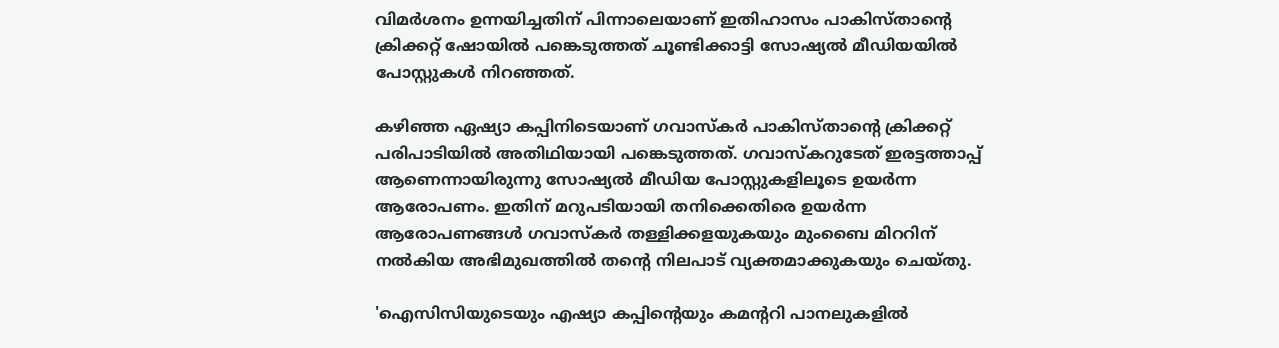വിമർശനം ഉന്നയിച്ചതിന് പിന്നാലെയാണ് ഇതിഹാസം പാകിസ്താന്റെ ക്രിക്കറ്റ് ഷോയിൽ പങ്കെടുത്തത് ചൂണ്ടിക്കാട്ടി സോഷ്യല്‍ മീഡിയയിൽ പോസ്റ്റുകള്‍ നിറഞ്ഞത്.

കഴിഞ്ഞ ഏഷ്യാ കപ്പിനിടെയാണ് ഗവാസ്കര്‍ പാകിസ്താന്റെ ക്രിക്കറ്റ് പരിപാടിയില്‍ അതിഥിയായി പങ്കെടുത്തത്. ഗവാസ്കറുടേത് ഇരട്ടത്താപ്പ് ആണെന്നായിരുന്നു സോഷ്യൽ മീഡിയ പോസ്റ്റുകളിലൂടെ ഉയർന്ന ആരോപണം. ഇതിന് മറുപടിയായി തനിക്കെതിരെ ഉയർന്ന ആരോപണങ്ങൾ ഗവാസ്‌കർ തള്ളിക്കളയുകയും മുംബൈ മിററിന് നൽകിയ അഭിമുഖത്തിൽ തന്റെ നിലപാട് വ്യക്തമാക്കുകയും ചെയ്തു.

'ഐസിസിയുടെയും എഷ്യാ കപ്പിന്‍റെയും കമന്‍ററി പാനലുകളില്‍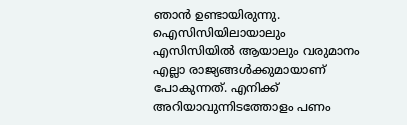ഞാന്‍ ഉണ്ടായിരുന്നു. ഐസിസിയിലായാലും എസിസിയില്‍ ആയാലും വരുമാനം എല്ലാ രാജ്യങ്ങള്‍ക്കുമായാണ് പോകുന്നത്. എനിക്ക് അറിയാവുന്നിടത്തോളം പണം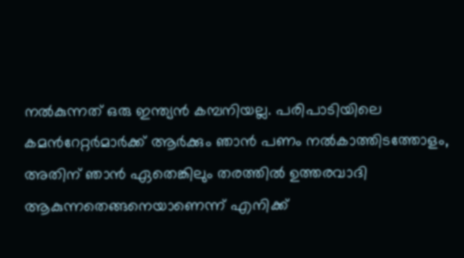നൽകുന്നത് ഒരു ഇന്ത്യന്‍ കമ്പനിയല്ല. പരിപാടിയിലെ കമന്‍റേറ്റര്‍മാര്‍ക്ക് ആര്‍ക്കും ഞാന്‍ പണം നല്‍കാത്തിടത്തോളം, അതിന് ഞാന്‍ ഏതെങ്കിലും തരത്തില്‍ ഉത്തരവാദി ആകുന്നതെങ്ങനെയാണെന്ന് എനിക്ക്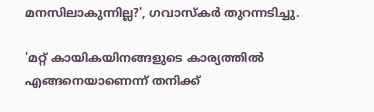മനസിലാകുന്നില്ല?', ഗവാസ്കര്‍ തുറന്നടിച്ചു.

'മറ്റ് കായികയിനങ്ങളുടെ കാര്യത്തില്‍ എങ്ങനെയാണെന്ന് തനിക്ക്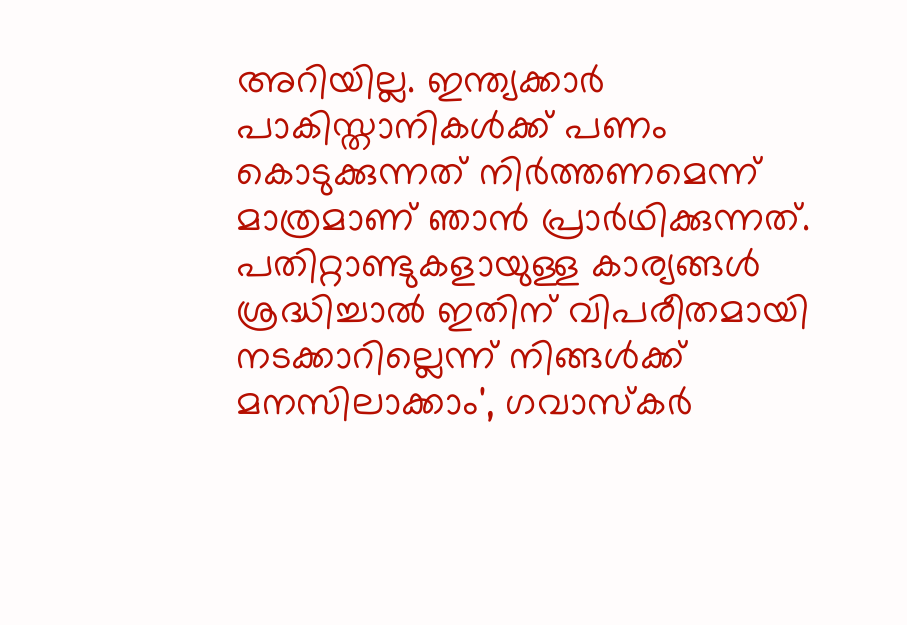അറിയില്ല. ഇന്ത്യക്കാര്‍ പാകിസ്താനികള്‍ക്ക് പണം കൊടുക്കുന്നത് നിര്‍ത്തണമെന്ന് മാത്രമാണ് ഞാൻ പ്രാര്‍ഥിക്കുന്നത്. പതിറ്റാണ്ടുകളായുള്ള കാര്യങ്ങൾ ശ്രദ്ധിച്ചാൽ ഇതിന് വിപരീതമായി നടക്കാറില്ലെന്ന് നിങ്ങൾക്ക് മനസിലാക്കാം', ഗവാസ്കര്‍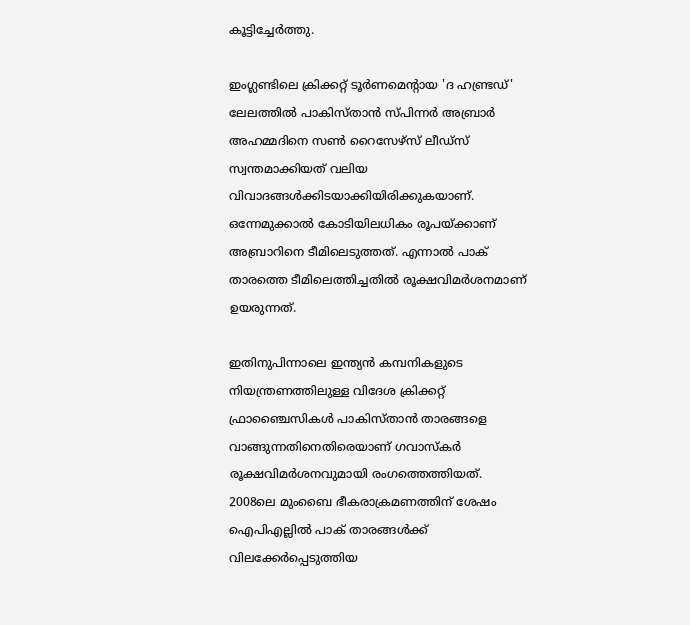കൂട്ടിച്ചേർത്തു.

ഇംഗ്ലണ്ടിലെ ക്രിക്കറ്റ് ടൂര്‍ണമെന്റായ 'ദ ഹണ്ട്രഡ്' ലേലത്തില്‍ പാകിസ്താന്‍ സ്പിന്നര്‍ അബ്രാര്‍ അഹമ്മദിനെ സണ്‍ റൈസേഴ്സ് ലീഡ്സ് സ്വന്തമാക്കിയത് വലിയ വിവാദങ്ങള്‍ക്കിടയാക്കിയിരിക്കുകയാണ്. ഒന്നേമുക്കാല്‍ കോടിയിലധികം രൂപയ്ക്കാണ് അബ്രാറിനെ ടീമിലെടുത്തത്. എന്നാല്‍ പാക് താരത്തെ ടീമിലെത്തിച്ചതില്‍ രൂക്ഷവിമര്‍ശനമാണ് ഉയരുന്നത്.

ഇതിനുപിന്നാലെ ഇന്ത്യന്‍ കമ്പനികളുടെ നിയന്ത്രണത്തിലുള്ള വിദേശ ക്രിക്കറ്റ് ഫ്രാഞ്ചൈസികള്‍ പാകിസ്താന്‍ താരങ്ങളെ വാങ്ങുന്നതിനെതിരെയാണ് ഗവാസ്‌കര്‍ രൂക്ഷവിമര്‍ശനവുമായി രംഗത്തെത്തിയത്. 2008ലെ മുംബൈ ഭീകരാക്രമണത്തിന് ശേഷം ഐപിഎല്ലില്‍ പാക് താരങ്ങള്‍ക്ക് വിലക്കേര്‍പ്പെടുത്തിയ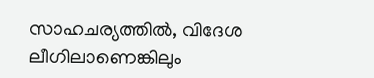സാഹചര്യത്തില്‍, വിദേശ ലീഗിലാണെങ്കിലും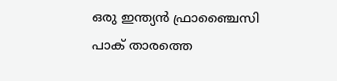ഒരു ഇന്ത്യന്‍ ഫ്രാഞ്ചൈസി പാക് താരത്തെ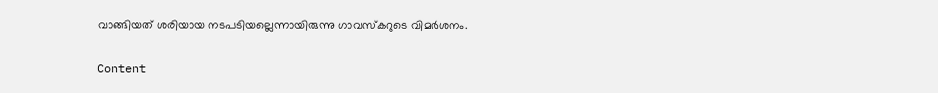വാങ്ങിയത് ശരിയായ നടപടിയല്ലെന്നായിരുന്നു ഗാവസ്‌കറുടെ വിമര്‍ശനം.

Content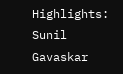Highlights: Sunil Gavaskar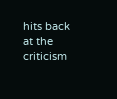hits back at the criticism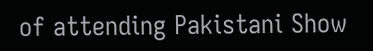of attending Pakistani Show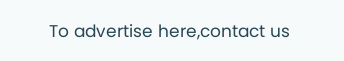To advertise here,contact us